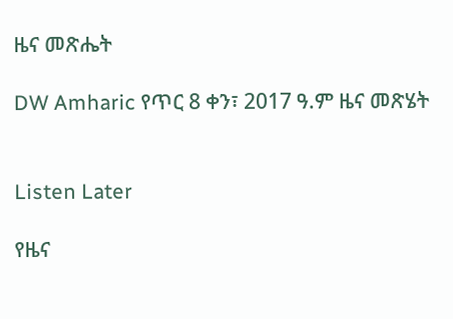ዜና መጽሔት

DW Amharic የጥር 8 ቀን፣ 2017 ዓ.ም ዜና መጽሄት


Listen Later

የዜና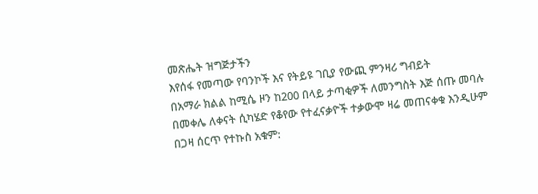መጽሔት ዝግጅታችን
እየሰፋ የመጣው የባንኮች እና የትይዩ ገቢያ የውጪ ምንዛሪ ግብይት
በአማራ ክልል ከሚሴ ዞን ከ200 በላይ ታጣቂዎች ለመንግስት እጅ ሰጡ መባሉ
በመቀሌ ለቀናት ሲካሄድ የቆየው የተፈናቃዮች ተቃውሞ ዛሬ መጠናቀቁ እንዲሁም
በጋዛ ሰርጥ የተኩስ አቁም: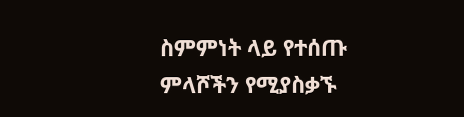ስምምነት ላይ የተሰጡ ምላሾችን የሚያስቃኙ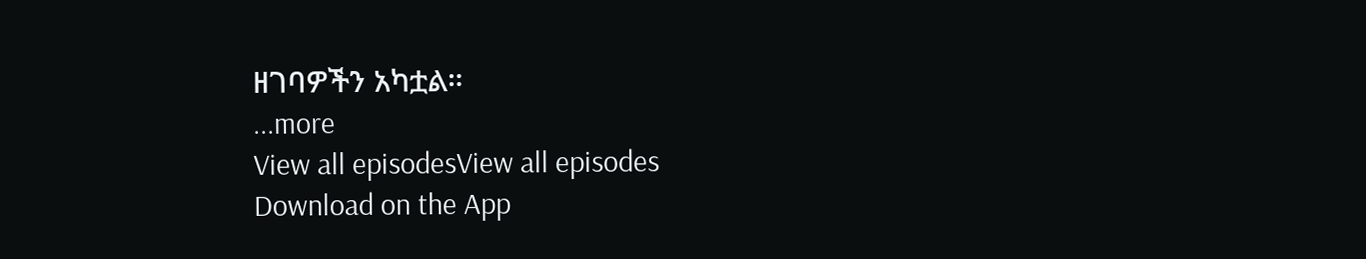ዘገባዎችን አካቷል።
...more
View all episodesView all episodes
Download on the App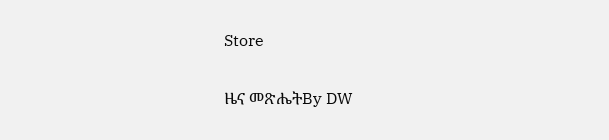Store

ዜና መጽሔትBy DW